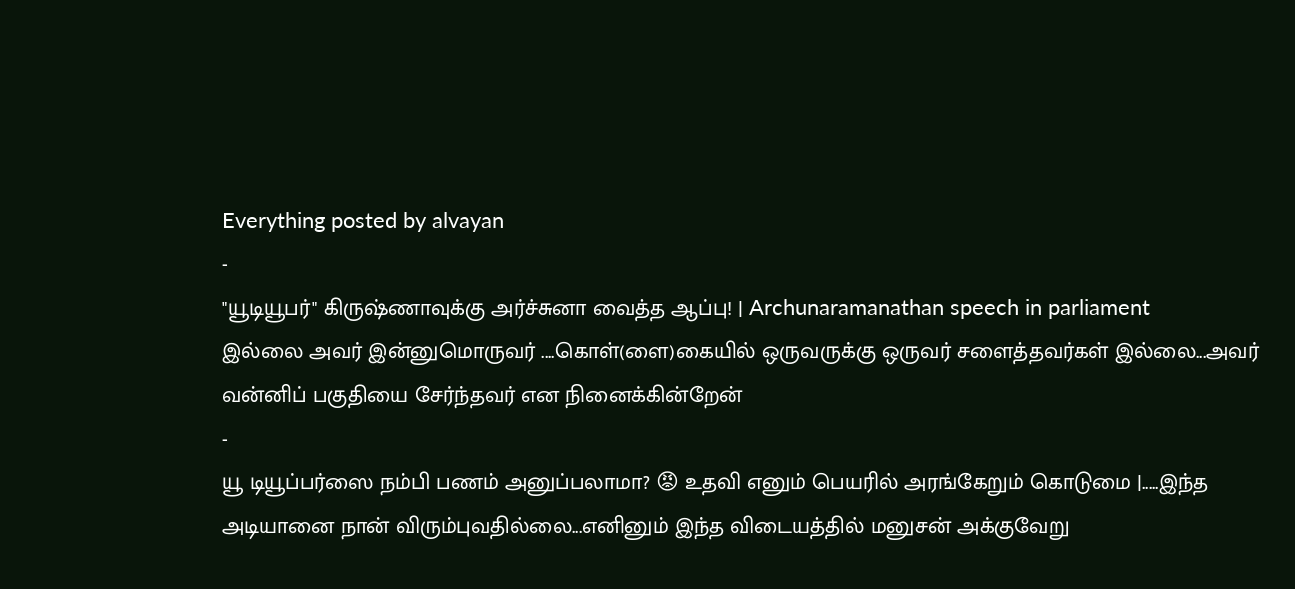Everything posted by alvayan
-
"யூடியூபர்" கிருஷ்ணாவுக்கு அர்ச்சுனா வைத்த ஆப்பு! | Archunaramanathan speech in parliament
இல்லை அவர் இன்னுமொருவர் ....கொள்(ளை)கையில் ஒருவருக்கு ஒருவர் சளைத்தவர்கள் இல்லை...அவர் வன்னிப் பகுதியை சேர்ந்தவர் என நினைக்கின்றேன்
-
யூ டியூப்பர்ஸை நம்பி பணம் அனுப்பலாமா? 😡 உதவி எனும் பெயரில் அரங்கேறும் கொடுமை |.....இந்த அடியானை நான் விரும்புவதில்லை...எனினும் இந்த விடையத்தில் மனுசன் அக்குவேறு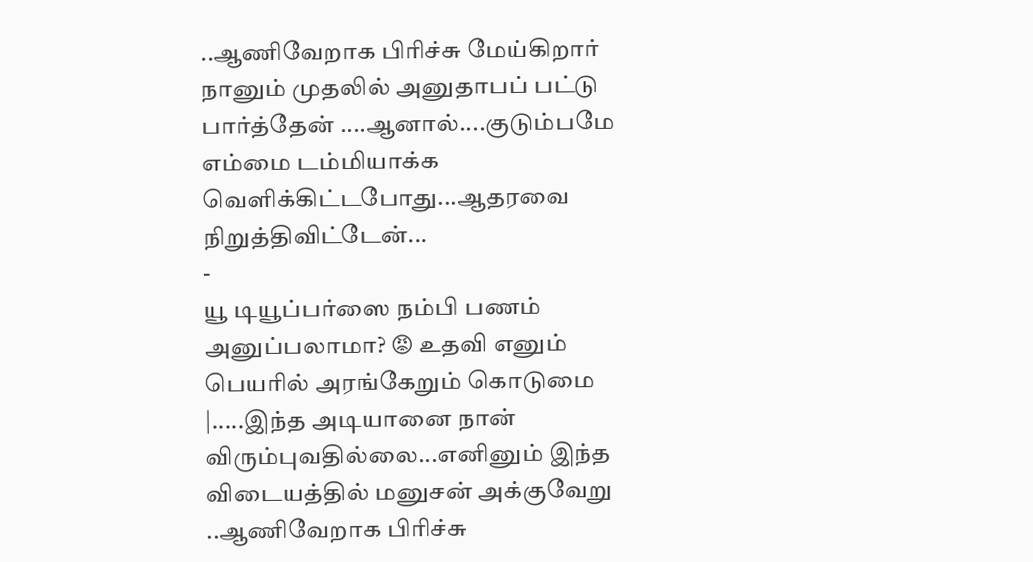..ஆணிவேறாக பிரிச்சு மேய்கிறார்
நானும் முதலில் அனுதாபப் பட்டு பார்த்தேன் ....ஆனால்....குடும்பமே எம்மை டம்மியாக்க வெளிக்கிட்டபோது...ஆதரவை நிறுத்திவிட்டேன்...
-
யூ டியூப்பர்ஸை நம்பி பணம் அனுப்பலாமா? 😡 உதவி எனும் பெயரில் அரங்கேறும் கொடுமை |.....இந்த அடியானை நான் விரும்புவதில்லை...எனினும் இந்த விடையத்தில் மனுசன் அக்குவேறு ..ஆணிவேறாக பிரிச்சு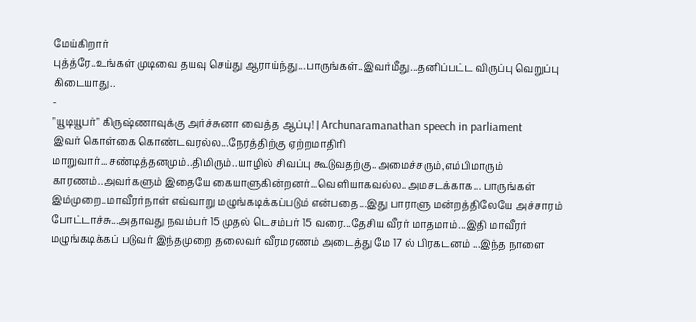மேய்கிறார்
புத்த்ரே..உங்கள் முடிவை தயவு செய்து ஆராய்ந்து...பாருங்கள்..இவர்மீது...தனிப்பட்ட விருப்பு வெறுப்பு கிடையாது..
-
"யூடியூபர்" கிருஷ்ணாவுக்கு அர்ச்சுனா வைத்த ஆப்பு! | Archunaramanathan speech in parliament
இவர் கொள்கை கொண்டவரல்ல...நேரத்திற்கு ஏற்றமாதிரி மாறுவார்...சண்டித்தனமும்..திமிரும்..யாழில் சிவப்பு கூடுவதற்கு..அமைச்சரும்,எம்பிமாரும் காரணம்..அவர்களும் இதையே கையாளுகின்றனர்...வெளியாகவல்ல..அமசடக்காக... பாருங்கள் இம்முறை..மாவீரர்நாள் எவ்வாறு மழுங்கடிக்கப்படும் என்பதை...இது பாராளு மன்றத்திலேயே அச்சாரம் போட்டாச்சு...அதாவது நவம்பர் 15 முதல் டெசம்பர் 15 வரை...தேசிய வீரர் மாதமாம்...இதி மாவீரர் மழுங்கடிக்கப் படுவர் இந்தமுறை தலைவர் வீரமரணம் அடைத்து மே 17 ல் பிரகடனம் ...இந்த நாளை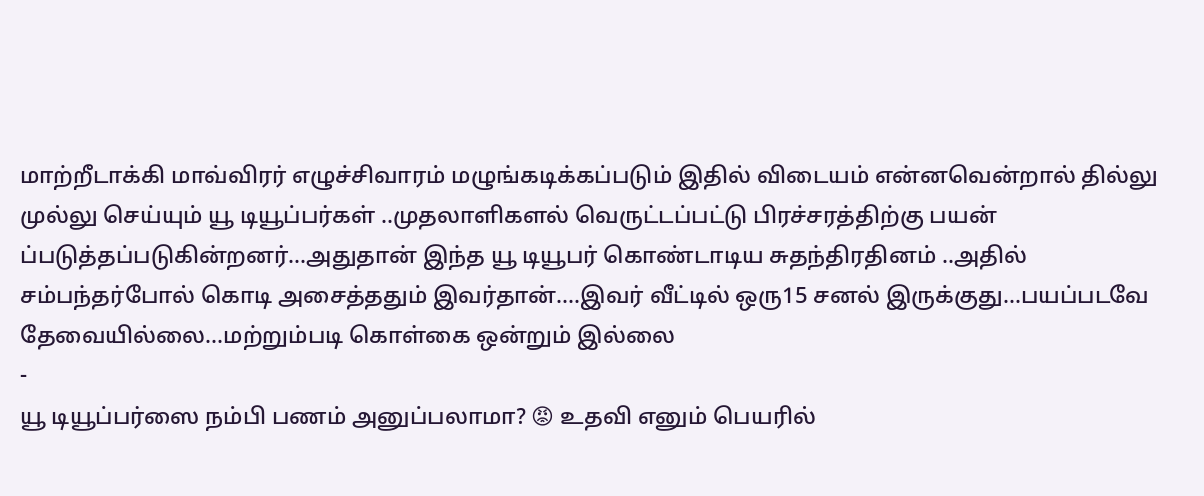மாற்றீடாக்கி மாவ்விரர் எழுச்சிவாரம் மழுங்கடிக்கப்படும் இதில் விடையம் என்னவென்றால் தில்லு முல்லு செய்யும் யூ டியூப்பர்கள் ..முதலாளிகளல் வெருட்டப்பட்டு பிரச்சரத்திற்கு பயன் ப்படுத்தப்படுகின்றனர்...அதுதான் இந்த யூ டியூபர் கொண்டாடிய சுதந்திரதினம் ..அதில் சம்பந்தர்போல் கொடி அசைத்ததும் இவர்தான்....இவர் வீட்டில் ஒரு15 சனல் இருக்குது...பயப்படவே தேவையில்லை...மற்றும்படி கொள்கை ஒன்றும் இல்லை
-
யூ டியூப்பர்ஸை நம்பி பணம் அனுப்பலாமா? 😡 உதவி எனும் பெயரில்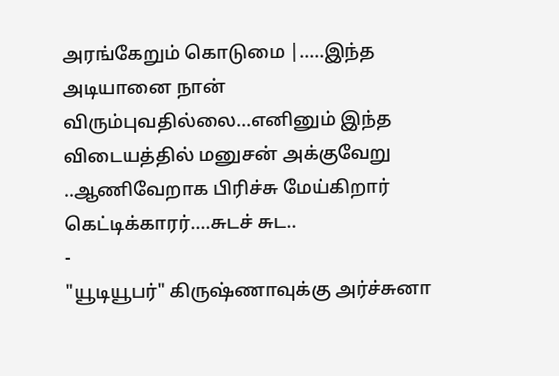அரங்கேறும் கொடுமை |.....இந்த அடியானை நான் விரும்புவதில்லை...எனினும் இந்த விடையத்தில் மனுசன் அக்குவேறு ..ஆணிவேறாக பிரிச்சு மேய்கிறார்
கெட்டிக்காரர்....சுடச் சுட..
-
"யூடியூபர்" கிருஷ்ணாவுக்கு அர்ச்சுனா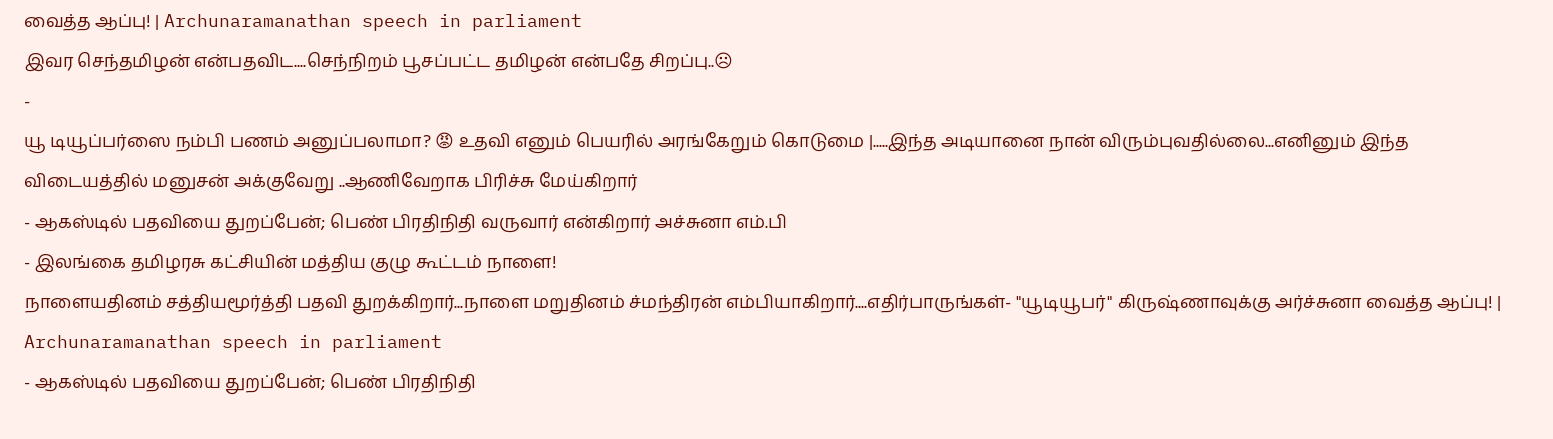வைத்த ஆப்பு! | Archunaramanathan speech in parliament
இவர செந்தமிழன் என்பதவிட....செந்நிறம் பூசப்பட்ட தமிழன் என்பதே சிறப்பு..☹
-
யூ டியூப்பர்ஸை நம்பி பணம் அனுப்பலாமா? 😡 உதவி எனும் பெயரில் அரங்கேறும் கொடுமை |.....இந்த அடியானை நான் விரும்புவதில்லை...எனினும் இந்த விடையத்தில் மனுசன் அக்குவேறு ..ஆணிவேறாக பிரிச்சு மேய்கிறார்
- ஆகஸ்டில் பதவியை துறப்பேன்; பெண் பிரதிநிதி வருவார் என்கிறார் அச்சுனா எம்.பி
- இலங்கை தமிழரசு கட்சியின் மத்திய குழு கூட்டம் நாளை!
நாளையதினம் சத்தியமூர்த்தி பதவி துறக்கிறார்...நாளை மறுதினம் ச்மந்திரன் எம்பியாகிறார்....எதிர்பாருங்கள்- "யூடியூபர்" கிருஷ்ணாவுக்கு அர்ச்சுனா வைத்த ஆப்பு! | Archunaramanathan speech in parliament
- ஆகஸ்டில் பதவியை துறப்பேன்; பெண் பிரதிநிதி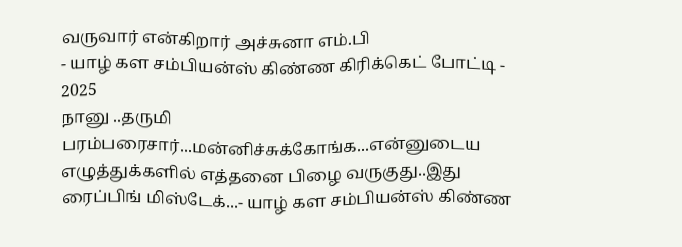வருவார் என்கிறார் அச்சுனா எம்.பி
- யாழ் கள சம்பியன்ஸ் கிண்ண கிரிக்கெட் போட்டி - 2025
நானு ..தருமி பரம்பரைசார்...மன்னிச்சுக்கோங்க...என்னுடைய எழுத்துக்களில் எத்தனை பிழை வருகுது..இது ரைப்பிங் மிஸ்டேக்...- யாழ் கள சம்பியன்ஸ் கிண்ண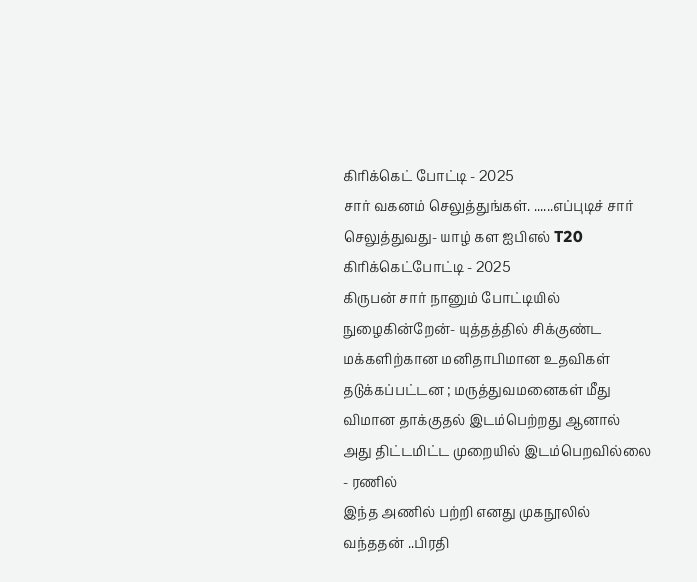கிரிக்கெட் போட்டி - 2025
சார் வகனம் செலுத்துங்கள். ......எப்புடிச் சார் செலுத்துவது- யாழ் கள ஐபிஎல் T20 கிரிக்கெட்போட்டி - 2025
கிருபன் சார் நானும் போட்டியில் நுழைகின்றேன்- யுத்தத்தில் சிக்குண்ட மக்களிற்கான மனிதாபிமான உதவிகள் தடுக்கப்பட்டன ; மருத்துவமனைகள் மீது விமான தாக்குதல் இடம்பெற்றது ஆனால் அது திட்டமிட்ட முறையில் இடம்பெறவில்லை - ரணில்
இந்த அணில் பற்றி எனது முகநூலில் வந்ததன் ..பிரதி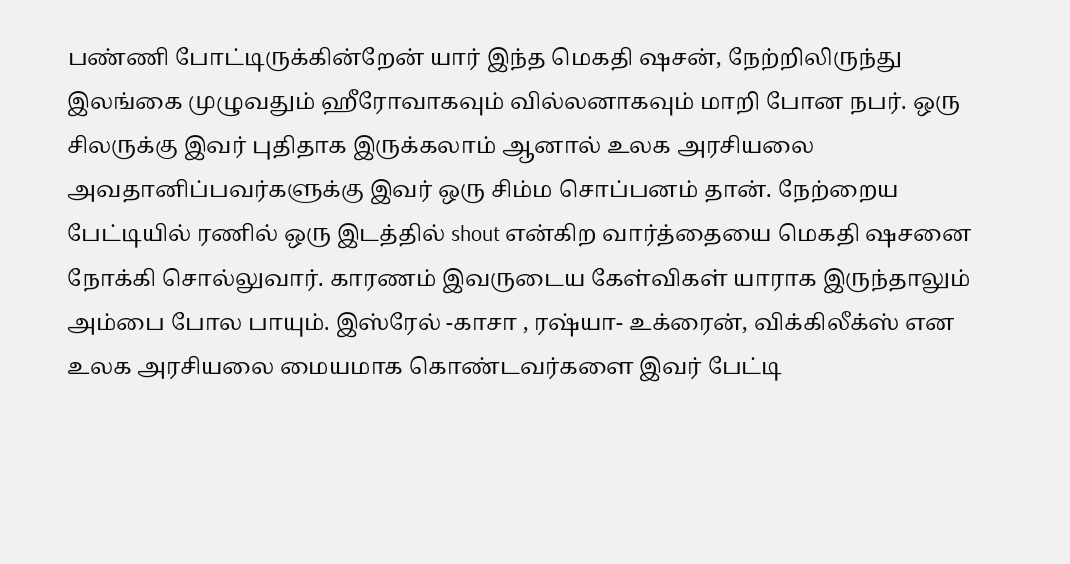பண்ணி போட்டிருக்கின்றேன் யார் இந்த மெகதி ஷசன், நேற்றிலிருந்து இலங்கை முழுவதும் ஹீரோவாகவும் வில்லனாகவும் மாறி போன நபர். ஒரு சிலருக்கு இவர் புதிதாக இருக்கலாம் ஆனால் உலக அரசியலை அவதானிப்பவர்களுக்கு இவர் ஒரு சிம்ம சொப்பனம் தான். நேற்றைய பேட்டியில் ரணில் ஒரு இடத்தில் shout என்கிற வார்த்தையை மெகதி ஷசனை நோக்கி சொல்லுவார். காரணம் இவருடைய கேள்விகள் யாராக இருந்தாலும் அம்பை போல பாயும். இஸ்ரேல் -காசா , ரஷ்யா- உக்ரைன், விக்கிலீக்ஸ் என உலக அரசியலை மையமாக கொண்டவர்களை இவர் பேட்டி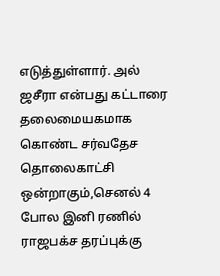எடுத்துள்ளார். அல் ஜசீரா என்பது கட்டாரை தலைமையகமாக கொண்ட சர்வதேச தொலைகாட்சி ஒன்றாகும்,செனல் 4 போல இனி ரணில் ராஜபக்ச தரப்புக்கு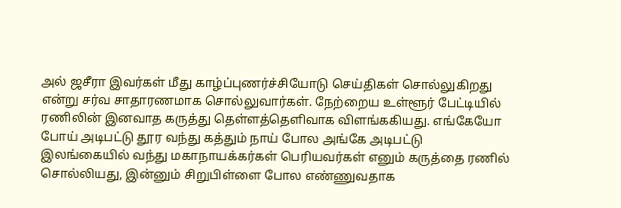அல் ஜசீரா இவர்கள் மீது காழ்ப்புணர்ச்சியோடு செய்திகள் சொல்லுகிறது என்று சர்வ சாதாரணமாக சொல்லுவார்கள். நேற்றைய உள்ளூர் பேட்டியில் ரணிலின் இனவாத கருத்து தெள்ளத்தெளிவாக விளங்ககியது. எங்கேயோ போய் அடிபட்டு தூர வந்து கத்தும் நாய் போல அங்கே அடிபட்டு இலங்கையில் வந்து மகாநாயக்கர்கள் பெரியவர்கள் எனும் கருத்தை ரணில் சொல்லியது, இன்னும் சிறுபிள்ளை போல எண்ணுவதாக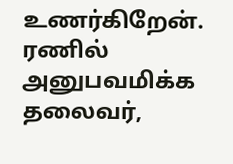உணர்கிறேன். ரணில் அனுபவமிக்க தலைவர்,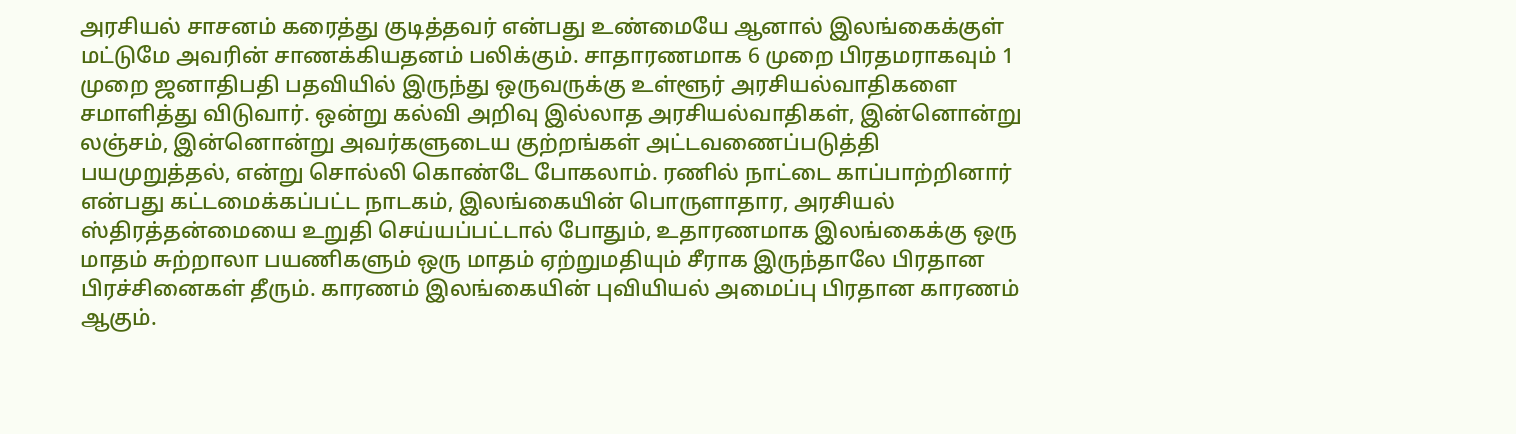அரசியல் சாசனம் கரைத்து குடித்தவர் என்பது உண்மையே ஆனால் இலங்கைக்குள் மட்டுமே அவரின் சாணக்கியதனம் பலிக்கும். சாதாரணமாக 6 முறை பிரதமராகவும் 1 முறை ஜனாதிபதி பதவியில் இருந்து ஒருவருக்கு உள்ளூர் அரசியல்வாதிகளை சமாளித்து விடுவார். ஒன்று கல்வி அறிவு இல்லாத அரசியல்வாதிகள், இன்னொன்று லஞ்சம், இன்னொன்று அவர்களுடைய குற்றங்கள் அட்டவணைப்படுத்தி பயமுறுத்தல், என்று சொல்லி கொண்டே போகலாம். ரணில் நாட்டை காப்பாற்றினார் என்பது கட்டமைக்கப்பட்ட நாடகம், இலங்கையின் பொருளாதார, அரசியல் ஸ்திரத்தன்மையை உறுதி செய்யப்பட்டால் போதும், உதாரணமாக இலங்கைக்கு ஒரு மாதம் சுற்றாலா பயணிகளும் ஒரு மாதம் ஏற்றுமதியும் சீராக இருந்தாலே பிரதான பிரச்சினைகள் தீரும். காரணம் இலங்கையின் புவியியல் அமைப்பு பிரதான காரணம் ஆகும்.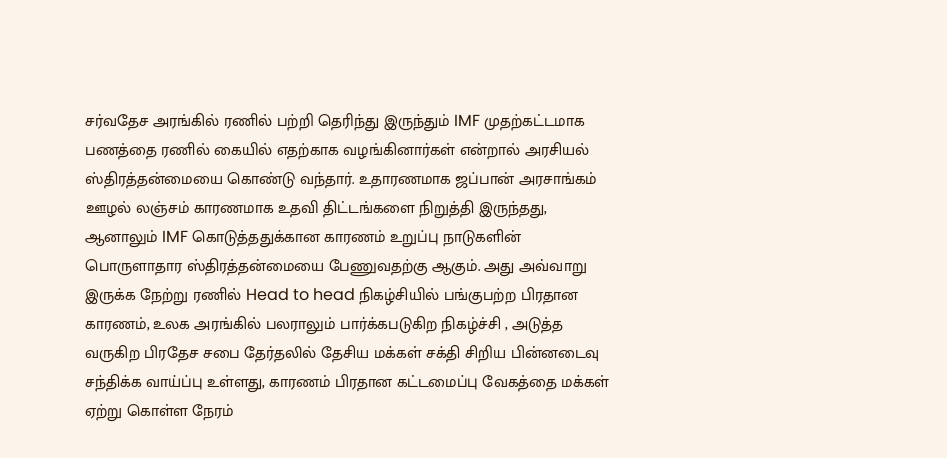சர்வதேச அரங்கில் ரணில் பற்றி தெரிந்து இருந்தும் IMF முதற்கட்டமாக பணத்தை ரணில் கையில் எதற்காக வழங்கினார்கள் என்றால் அரசியல் ஸ்திரத்தன்மையை கொண்டு வந்தார். உதாரணமாக ஜப்பான் அரசாங்கம் ஊழல் லஞ்சம் காரணமாக உதவி திட்டங்களை நிறுத்தி இருந்தது, ஆனாலும் IMF கொடுத்ததுக்கான காரணம் உறுப்பு நாடுகளின் பொருளாதார ஸ்திரத்தன்மையை பேணுவதற்கு ஆகும். அது அவ்வாறு இருக்க நேற்று ரணில் Head to head நிகழ்சியில் பங்குபற்ற பிரதான காரணம், உலக அரங்கில் பலராலும் பார்க்கபடுகிற நிகழ்ச்சி , அடுத்த வருகிற பிரதேச சபை தேர்தலில் தேசிய மக்கள் சக்தி சிறிய பின்னடைவு சந்திக்க வாய்ப்பு உள்ளது, காரணம் பிரதான கட்டமைப்பு வேகத்தை மக்கள் ஏற்று கொள்ள நேரம்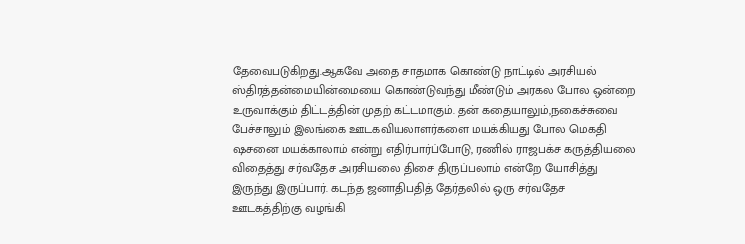தேவைபடுகிறது.ஆகவே அதை சாதமாக கொண்டு நாட்டில் அரசியல் ஸ்திரத்தன்மையின்மையை கொண்டுவந்து மீண்டும் அரகல போல ஒன்றை உருவாக்கும் திட்டத்தின் முதற் கட்டமாகும். தன் கதையாலும்,நகைச்சுவை பேச்சாலும் இலங்கை ஊடகவியலாளர்களை மயக்கியது போல மெகதி ஷசனை மயக்காலாம் என்று எதிர்பார்ப்போடு, ரணில் ராஜபக்ச கருத்தியலை விதைத்து சர்வதேச அரசியலை திசை திருப்பலாம் என்றே யோசித்து இருந்து இருப்பார். கடந்த ஜனாதிபதித் தேர்தலில் ஒரு சர்வதேச ஊடகத்திற்கு வழங்கி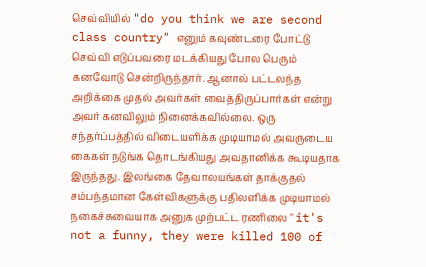செவ்வியில் "do you think we are second class country" எனும் கவுண்டரை போட்டு செவ்வி எடுப்பவரை மடக்கியது போல பெரும் கனவோடு சென்றிருந்தார். ஆனால் பட்டலந்த அறிக்கை முதல் அவர்கள் வைத்திருப்பார்கள் என்று அவர் கனவிலும் நினைக்கவில்லை. ஒரு சந்தர்ப்பத்தில் விடையளிக்க முடியாமல் அவருடைய கைகள் நடுங்க தொடங்கியது அவதானிக்க கூடியதாக இருந்தது. இலங்கை தேவாலயங்கள் தாக்குதல் சம்பந்தமான கேள்விகளுக்கு பதிலளிக்க முடியாமல் நகைச்சுவையாக அனுக முற்பட்ட ரணிலை " it's not a funny, they were killed 100 of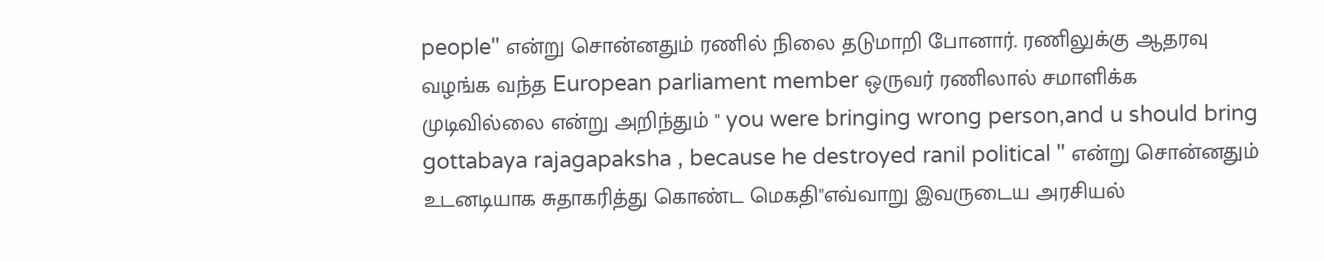people" என்று சொன்னதும் ரணில் நிலை தடுமாறி போனார். ரணிலுக்கு ஆதரவு வழங்க வந்த European parliament member ஒருவர் ரணிலால் சமாளிக்க முடிவில்லை என்று அறிந்தும் " you were bringing wrong person,and u should bring gottabaya rajagapaksha , because he destroyed ranil political " என்று சொன்னதும் உடனடியாக சுதாகரித்து கொண்ட மெகதி"எவ்வாறு இவருடைய அரசியல்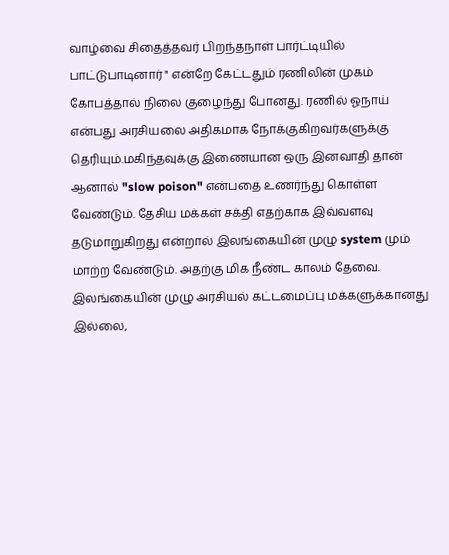வாழ்வை சிதைத்தவர் பிறந்தநாள் பார்ட்டியில் பாட்டுபாடினார் " என்றே கேட்டதும் ரணிலின் முகம் கோபத்தால் நிலை குழைந்து போனது. ரணில் ஓநாய் என்பது அரசியலை அதிகமாக நோக்குகிறவர்களுக்கு தெரியும்.மகிந்தவுக்கு இணையான ஒரு இனவாதி தான் ஆனால் "slow poison" என்பதை உணர்ந்து கொள்ள வேண்டும். தேசிய மக்கள் சக்தி எதற்காக இவ்வளவு தடுமாறுகிறது என்றால் இலங்கையின் முழு system மும் மாற்ற வேண்டும். அதற்கு மிக நீண்ட காலம் தேவை. இலங்கையின் முழு அரசியல் கட்டமைப்பு மக்களுக்கானது இல்லை,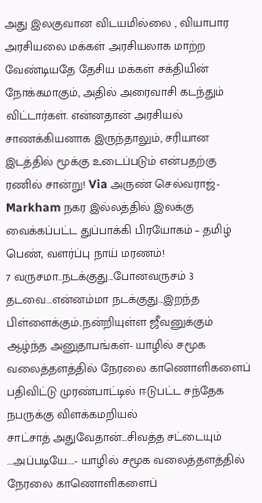அது இலகுவான விடயமில்லை , வியாபார அரசியலை மக்கள் அரசியலாக மாற்ற வேண்டியதே தேசிய மக்கள் சக்தியின் நோக்கமாகும், அதில் அரைவாசி கடந்தும் விட்டார்கள். என்னதான் அரசியல் சாணக்கியனாக இருந்தாலும், சரியான இடத்தில் மூக்கு உடைப்படும் என்பதற்கு ரணில் சான்று! Via அருண் செல்வராஜ்- Markham நகர இல்லத்தில் இலக்கு வைக்கப்பட்ட துப்பாக்கி பிரயோகம் – தமிழ் பெண், வளர்ப்பு நாய் மரணம்!
7 வருசமா..நடக்குது...போனவருசம் 3 தடவை...என்னம்மா நடக்குது...இறந்த பிள்ளைக்கும்..நன்றியுள்ள ஜீவனுக்கும் ஆழ்ந்த அனுதாபங்கள்- யாழில் சமூக வலைத்தளத்தில் நேரலை காணொளிகளைப் பதிவிட்டு முரண்பாட்டில் ஈடுபட்ட சந்தேக நபருக்கு விளக்கமறியல்
சாட்சாத் அதுவேதான்...சிவத்த சட்டையும் ...அப்படியே....- யாழில் சமூக வலைத்தளத்தில் நேரலை காணொளிகளைப்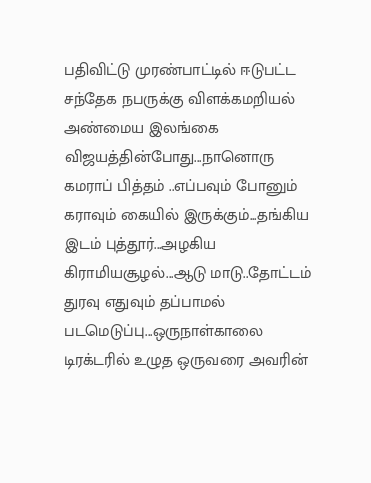பதிவிட்டு முரண்பாட்டில் ஈடுபட்ட சந்தேக நபருக்கு விளக்கமறியல்
அண்மைய இலங்கை விஜயத்தின்போது...நானொரு கமராப் பித்தம் ..எப்பவும் போனும் கராவும் கையில் இருக்கும்...தங்கிய இடம் புத்தூர்...அழகிய கிராமியசூழல்...ஆடு மாடு..தோட்டம் துரவு எதுவும் தப்பாமல் படமெடுப்பு...ஒருநாள்காலை டிரக்டரில் உழுத ஒருவரை அவரின்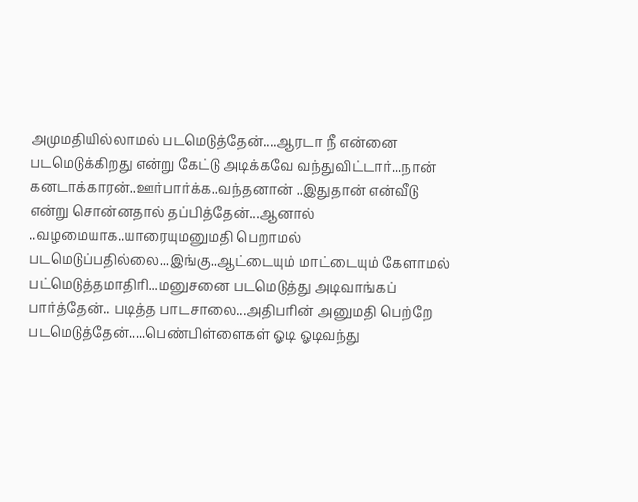அமுமதியில்லாமல் படமெடுத்தேன்....ஆரடா நீ என்னை படமெடுக்கிறது என்று கேட்டு அடிக்கவே வந்துவிட்டார்...நான் கனடாக்காரன்..ஊர்பார்க்க..வந்தனான் ..இதுதான் என்வீடு என்று சொன்னதால் தப்பித்தேன்...ஆனால் ..வழமையாக..யாரையுமனுமதி பெறாமல் படமெடுப்பதில்லை...இங்கு..ஆட்டையும் மாட்டையும் கேளாமல் பட்மெடுத்தமாதிரி...மனுசனை படமெடுத்து அடிவாங்கப் பார்த்தேன்.. படித்த பாடசாலை...அதிபரின் அனுமதி பெற்றே படமெடுத்தேன்.....பெண்பிள்ளைகள் ஓடி ஓடிவந்து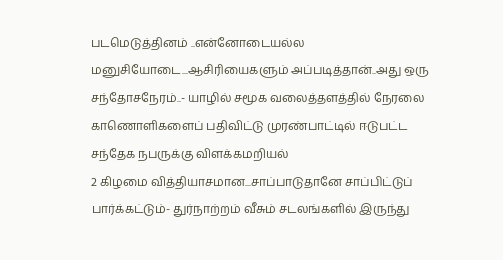படமெடுத்தினம் ..என்னோடையல்ல மனுசியோடை...ஆசிரியைகளும் அப்படித்தான்..அது ஒரு சந்தோசநேரம்..- யாழில் சமூக வலைத்தளத்தில் நேரலை காணொளிகளைப் பதிவிட்டு முரண்பாட்டில் ஈடுபட்ட சந்தேக நபருக்கு விளக்கமறியல்
2 கிழமை வித்தியாசமான...சாப்பாடுதானே சாப்பிட்டுப் பார்க்கட்டும்- துர்நாற்றம் வீசும் சடலங்களில் இருந்து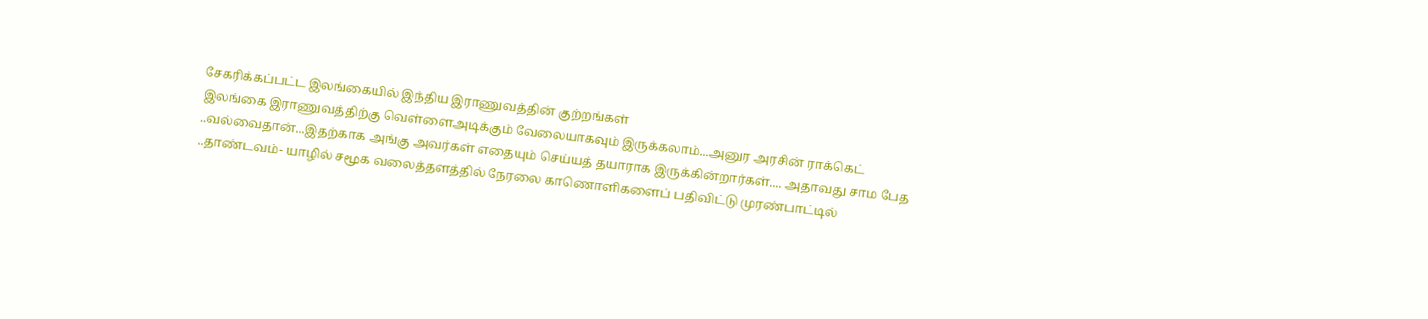சேகரிக்கப்பட்ட இலங்கையில் இந்திய இராணுவத்தின் குற்றங்கள்
இலங்கை இராணுவத்திற்கு வெள்ளைஅடிக்கும் வேலையாகவும் இருக்கலாம்...அனுர அரசின் ராக்கெட் ..வல்வைதான்...இதற்காக அங்கு அவர்கள் எதையும் செய்யத் தயாராக இருக்கின்றார்கள்.... அதாவது சாம பேத ..தாண்டவம்- யாழில் சமூக வலைத்தளத்தில் நேரலை காணொளிகளைப் பதிவிட்டு முரண்பாட்டில்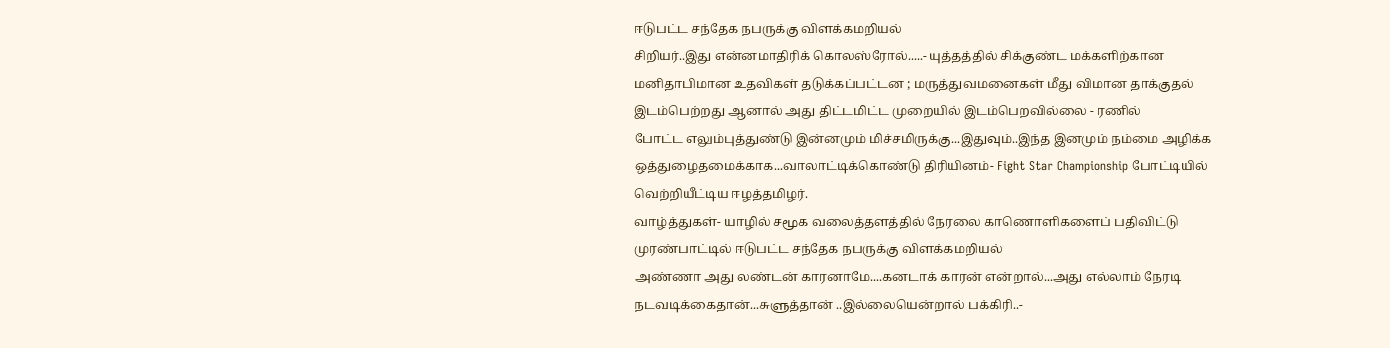ஈடுபட்ட சந்தேக நபருக்கு விளக்கமறியல்
சிறியர்..இது என்னமாதிரிக் கொலஸ்ரோல்.....- யுத்தத்தில் சிக்குண்ட மக்களிற்கான மனிதாபிமான உதவிகள் தடுக்கப்பட்டன ; மருத்துவமனைகள் மீது விமான தாக்குதல் இடம்பெற்றது ஆனால் அது திட்டமிட்ட முறையில் இடம்பெறவில்லை - ரணில்
போட்ட எலும்புத்துண்டு இன்னமும் மிச்சமிருக்கு...இதுவும்..இந்த இனமும் நம்மை அழிக்க ஒத்துழைதமைக்காக...வாலாட்டிக்கொண்டு திரியினம்- Fight Star Championship போட்டியில் வெற்றியீட்டிய ஈழத்தமிழர்.
வாழ்த்துகள்- யாழில் சமூக வலைத்தளத்தில் நேரலை காணொளிகளைப் பதிவிட்டு முரண்பாட்டில் ஈடுபட்ட சந்தேக நபருக்கு விளக்கமறியல்
அண்ணா அது லண்டன் காரனாமே....கனடாக் காரன் என்றால்...அது எல்லாம் நேரடி நடவடிக்கைதான்...சுளுத்தான் ..இல்லையென்றால் பக்கிரி..-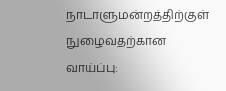நாடாளுமன்றத்திற்குள் நுழைவதற்கான வாய்ப்பு: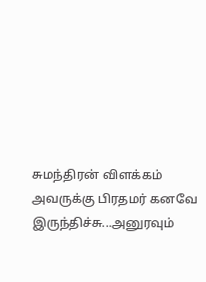சுமந்திரன் விளக்கம்
அவருக்கு பிரதமர் கனவே இருந்திச்சு...அனுரவும்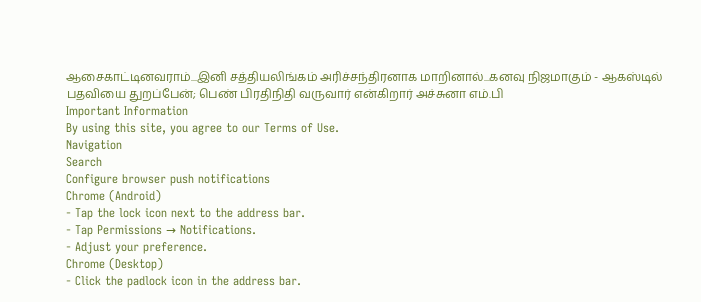ஆசைகாட்டினவராம்...இனி சத்தியலிங்கம் அரிச்சந்திரனாக மாறினால்...கனவு நிஜமாகும் - ஆகஸ்டில் பதவியை துறப்பேன்; பெண் பிரதிநிதி வருவார் என்கிறார் அச்சுனா எம்.பி
Important Information
By using this site, you agree to our Terms of Use.
Navigation
Search
Configure browser push notifications
Chrome (Android)
- Tap the lock icon next to the address bar.
- Tap Permissions → Notifications.
- Adjust your preference.
Chrome (Desktop)
- Click the padlock icon in the address bar.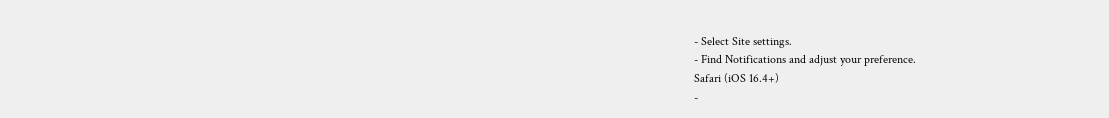- Select Site settings.
- Find Notifications and adjust your preference.
Safari (iOS 16.4+)
-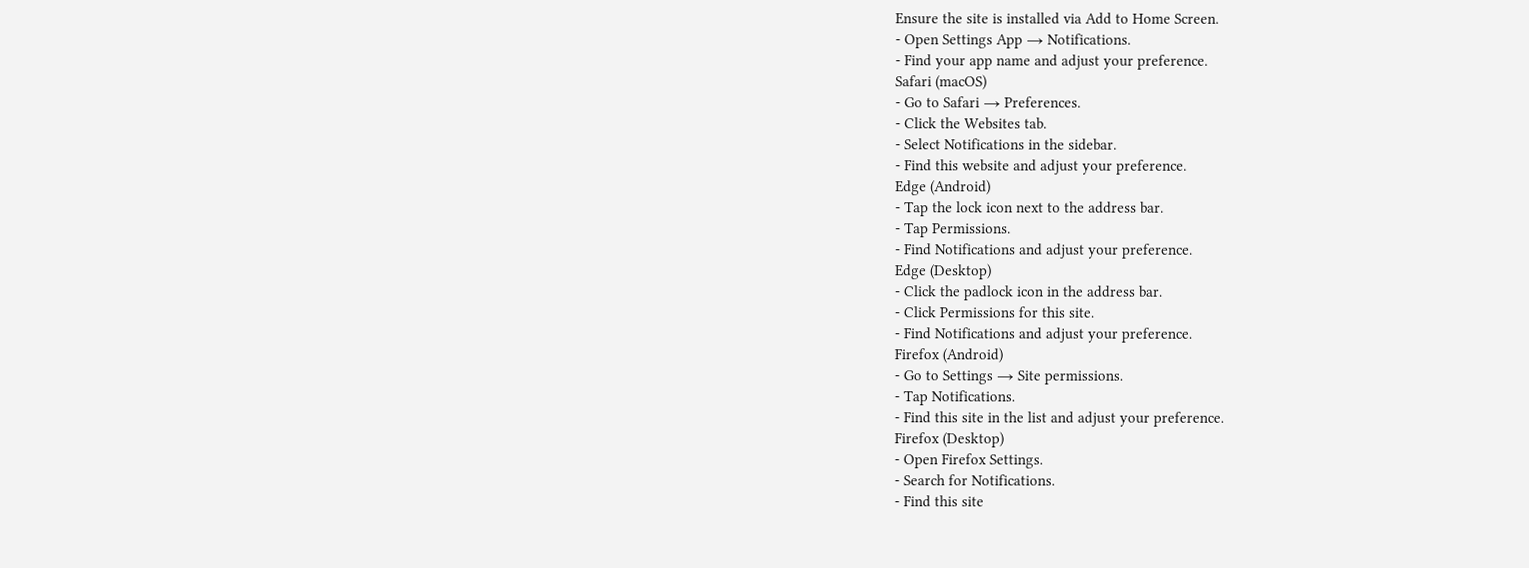Ensure the site is installed via Add to Home Screen.
- Open Settings App → Notifications.
- Find your app name and adjust your preference.
Safari (macOS)
- Go to Safari → Preferences.
- Click the Websites tab.
- Select Notifications in the sidebar.
- Find this website and adjust your preference.
Edge (Android)
- Tap the lock icon next to the address bar.
- Tap Permissions.
- Find Notifications and adjust your preference.
Edge (Desktop)
- Click the padlock icon in the address bar.
- Click Permissions for this site.
- Find Notifications and adjust your preference.
Firefox (Android)
- Go to Settings → Site permissions.
- Tap Notifications.
- Find this site in the list and adjust your preference.
Firefox (Desktop)
- Open Firefox Settings.
- Search for Notifications.
- Find this site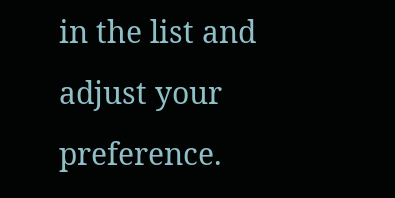in the list and adjust your preference.